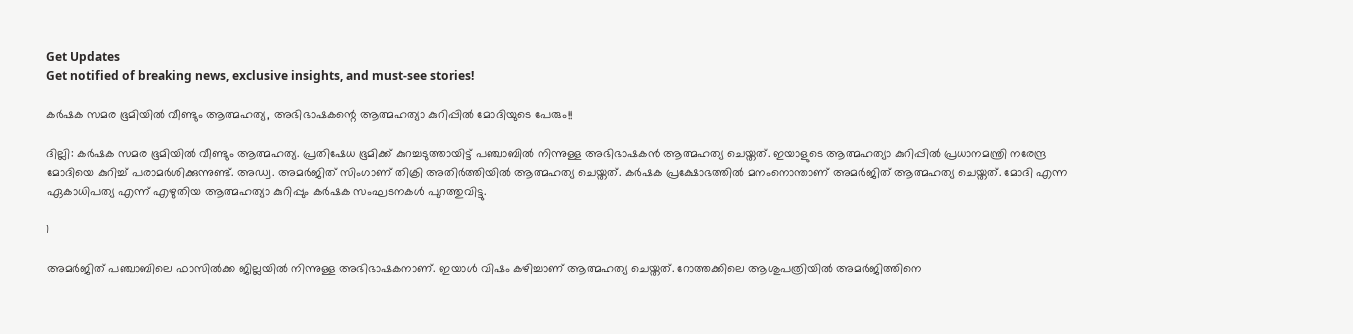Get Updates
Get notified of breaking news, exclusive insights, and must-see stories!

കര്‍ഷക സമര ഭൂമിയില്‍ വീണ്ടും ആത്മഹത്യ, അഭിഭാഷകന്റെ ആത്മഹത്യാ കുറിപ്പില്‍ മോദിയുടെ പേരും!!

ദില്ലി: കര്‍ഷക സമര ഭൂമിയില്‍ വീണ്ടും ആത്മഹത്യ. പ്രതിഷേധ ഭൂമിക്ക് കുറച്ചടുത്തായിട്ട് പഞ്ചാബില്‍ നിന്നുള്ള അഭിഭാഷകന്‍ ആത്മഹത്യ ചെയ്തത്. ഇയാളുടെ ആത്മഹത്യാ കുറിപ്പില്‍ പ്രധാനമന്ത്രി നരേന്ദ്ര മോദിയെ കുറിച്ച് പരാമര്‍ശിക്കുന്നുണ്ട്. അഡ്വ. അമര്‍ജിത് സിംഗാണ് തിക്രി അതിര്‍ത്തിയില്‍ ആത്മഹത്യ ചെയ്തത്. കര്‍ഷക പ്രക്ഷോഭത്തില്‍ മനംനൊന്താണ് അമര്‍ജിത് ആത്മഹത്യ ചെയ്തത്. മോദി എന്ന ഏകാധിപത്യ എന്ന് എഴുതിയ ആത്മഹത്യാ കുറിപ്പും കര്‍ഷക സംഘടനകള്‍ പുറത്തുവിട്ടു.

1

അമര്‍ജിത് പഞ്ചാബിലെ ഫാസില്‍ക്ക ജില്ലയില്‍ നിന്നുള്ള അഭിഭാഷകനാണ്. ഇയാള്‍ വിഷം കഴിച്ചാണ് ആത്മഹത്യ ചെയ്തത്. റോത്തക്കിലെ ആശുപത്രിയില്‍ അമര്‍ജിത്തിനെ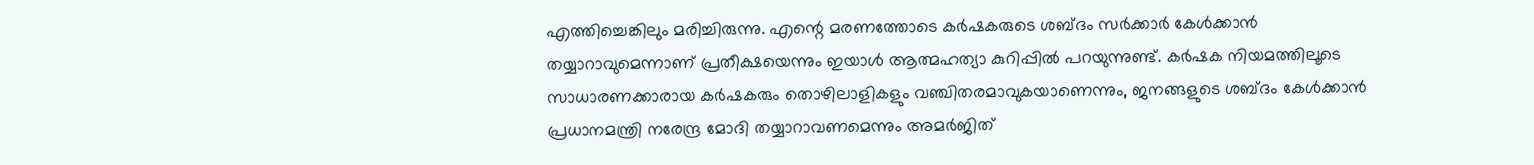എത്തിച്ചെങ്കിലും മരിച്ചിരുന്നു. എന്റെ മരണത്തോടെ കര്‍ഷകരുടെ ശബ്ദം സര്‍ക്കാര്‍ കേള്‍ക്കാന്‍ തയ്യാറാവുമെന്നാണ് പ്രതീക്ഷയെന്നും ഇയാള്‍ ആത്മഹത്യാ കുറിപ്പില്‍ പറയുന്നുണ്ട്. കര്‍ഷക നിയമത്തിലൂടെ സാധാരണക്കാരായ കര്‍ഷകരും തൊഴിലാളികളും വഞ്ചിതരമാവുകയാണെന്നും, ജനങ്ങളുടെ ശബ്ദം കേള്‍ക്കാന്‍ പ്രധാനമന്ത്രി നരേന്ദ്ര മോദി തയ്യാറാവണമെന്നും അമര്‍ജിത്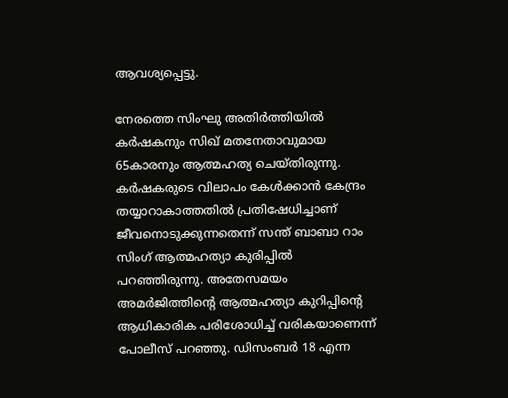ആവശ്യപ്പെട്ടു.

നേരത്തെ സിംഘു അതിര്‍ത്തിയില്‍ കര്‍ഷകനും സിഖ് മതനേതാവുമായ 65കാരനും ആത്മഹത്യ ചെയ്തിരുന്നു. കര്‍ഷകരുടെ വിലാപം കേള്‍ക്കാന്‍ കേന്ദ്രം തയ്യാറാകാത്തതില്‍ പ്രതിഷേധിച്ചാണ് ജീവനൊടുക്കുന്നതെന്ന് സന്ത് ബാബാ റാം സിംഗ് ആത്മഹത്യാ കുരിപ്പില്‍ പറഞ്ഞിരുന്നു. അതേസമയം അമര്‍ജിത്തിന്റെ ആത്മഹത്യാ കുറിപ്പിന്റെ ആധികാരിക പരിശോധിച്ച് വരികയാണെന്ന് പോലീസ് പറഞ്ഞു. ഡിസംബര്‍ 18 എന്ന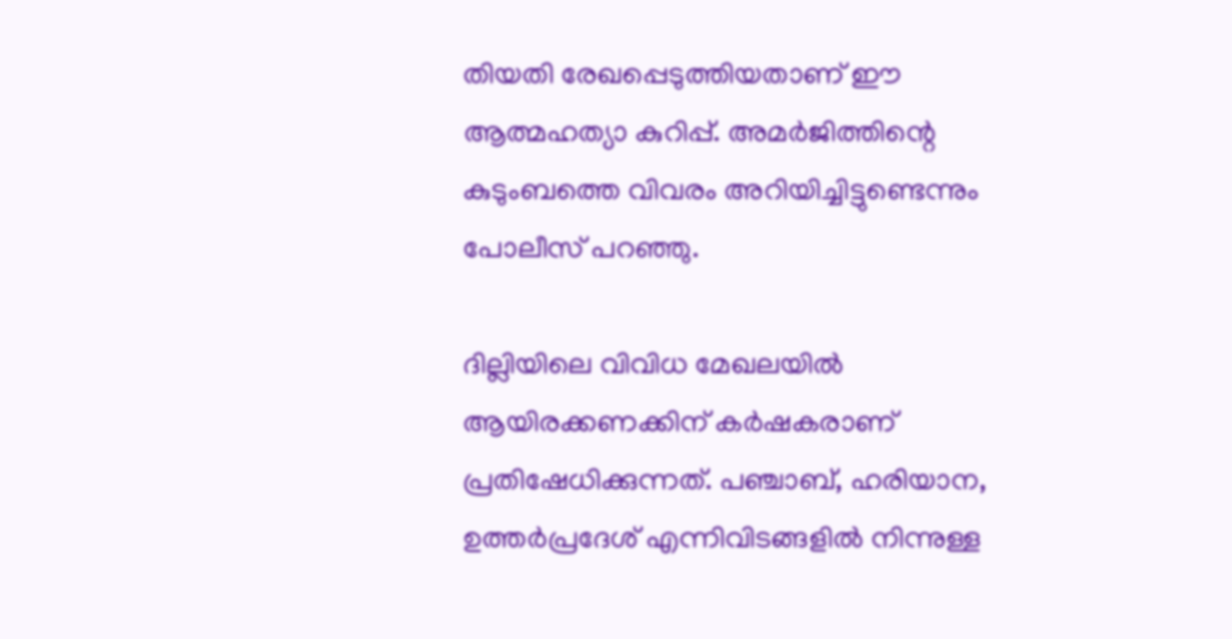തിയതി രേഖപ്പെടുത്തിയതാണ് ഈ ആത്മഹത്യാ കുറിപ്പ്. അമര്‍ജിത്തിന്റെ കുടുംബത്തെ വിവരം അറിയിച്ചിട്ടുണ്ടെന്നും പോലീസ് പറഞ്ഞു.

ദില്ലിയിലെ വിവിധ മേഖലയില്‍ ആയിരക്കണക്കിന് കര്‍ഷകരാണ് പ്രതിഷേധിക്കുന്നത്. പഞ്ചാബ്, ഹരിയാന, ഉത്തര്‍പ്രദേശ് എന്നിവിടങ്ങളില്‍ നിന്നുള്ള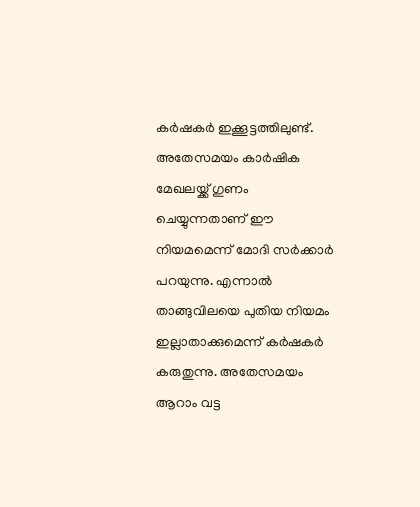കര്‍ഷകര്‍ ഇക്കൂട്ടത്തിലുണ്ട്. അതേസമയം കാര്‍ഷിക മേഖലയ്ക്ക് ഗുണം ചെയ്യുന്നതാണ് ഈ നിയമമെന്ന് മോദി സര്‍ക്കാര്‍ പറയുന്നു. എന്നാല്‍ താങ്ങുവിലയെ പുതിയ നിയമം ഇല്ലാതാക്കുമെന്ന് കര്‍ഷകര്‍ കരുതുന്നു. അതേസമയം ആറാം വട്ട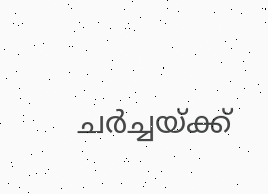ചര്‍ച്ചയ്ക്ക്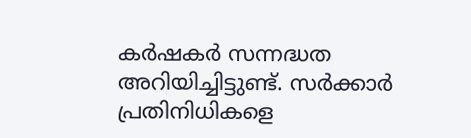കര്‍ഷകര്‍ സന്നദ്ധത അറിയിച്ചിട്ടുണ്ട്. സര്‍ക്കാര്‍ പ്രതിനിധികളെ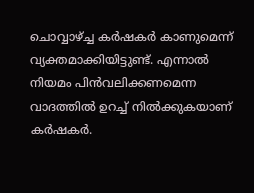ചൊവ്വാഴ്ച്ച കര്‍ഷകര്‍ കാണുമെന്ന് വ്യക്തമാക്കിയിട്ടുണ്ട്. എന്നാല്‍ നിയമം പിന്‍വലിക്കണമെന്ന വാദത്തില്‍ ഉറച്ച് നില്‍ക്കുകയാണ് കര്‍ഷകര്‍.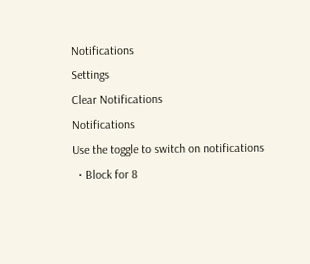Notifications
Settings
Clear Notifications
Notifications
Use the toggle to switch on notifications
  • Block for 8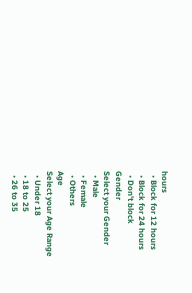hours
  • Block for 12 hours
  • Block for 24 hours
  • Don't block
Gender
Select your Gender
  • Male
  • Female
  • Others
Age
Select your Age Range
  • Under 18
  • 18 to 25
  • 26 to 35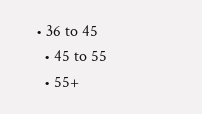• 36 to 45
  • 45 to 55
  • 55+